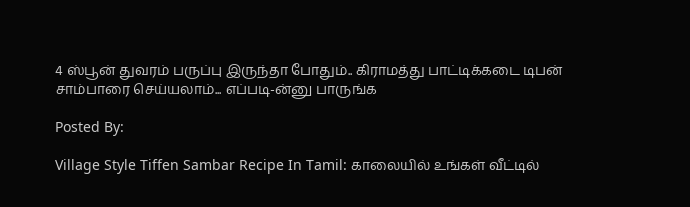4 ஸ்பூன் துவரம் பருப்பு இருந்தா போதும்.. கிராமத்து பாட்டிக்கடை டிபன் சாம்பாரை செய்யலாம்... எப்படி-ன்னு பாருங்க

Posted By:

Village Style Tiffen Sambar Recipe In Tamil: காலையில் உங்கள் வீட்டில்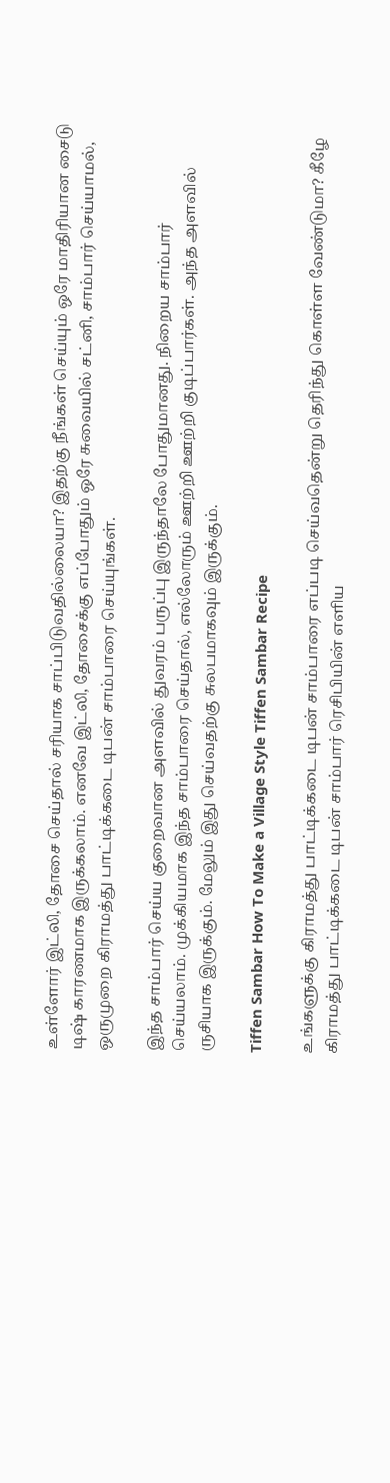உள்ளோர் இட்லி, தோசை செய்தால் சரியாக சாப்பிடுவதில்லையா? இதற்கு நீங்கள் செய்யும் ஒரே மாதிரியான சைடு டிஷ் காரணமாக இருக்கலாம். எனவே இட்லி, தோசைக்கு எப்போதும் ஒரே சுவையில் சட்னி, சாம்பார் செய்யாமல், ஒருமுறை கிராமத்து பாட்டிக்கடை டிபன் சாம்பாரை செய்யுங்கள்.

இந்த சாம்பார் செய்ய குறைவான அளவில் துவரம் பருப்பு இருந்தாலே போதுமானது. நிறைய சாம்பார் செய்யலாம். முக்கியமாக இந்த சாம்பாரை செய்தால், எல்லோரும் ஊற்றி ஊற்றி குடிப்பார்கள். அந்த அளவில் ருசியாக இருக்கும். மேலும் இது செய்வதற்கு சுலபமாகவும் இருக்கும்.

Tiffen Sambar How To Make a Village Style Tiffen Sambar Recipe

உங்களுக்கு கிராமத்து பாட்டிக்கடை டிபன் சாம்பாரை எப்படி செய்வதென்று தெரிந்து கொள்ள வேண்டுமா? கீழே கிராமத்து பாட்டிக்கடை டிபன் சாம்பார் ரெசிபியின் எளிய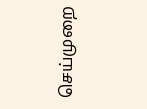செய்முறை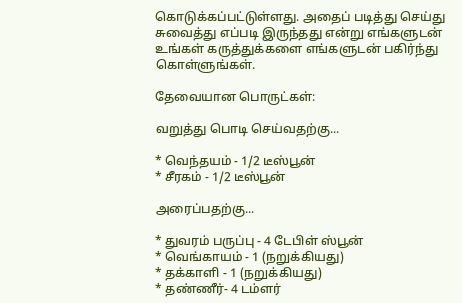கொடுக்கப்பட்டுள்ளது. அதைப் படித்து செய்து சுவைத்து எப்படி இருந்தது என்று எங்களுடன் உங்கள் கருத்துக்களை எங்களுடன் பகிர்ந்து கொள்ளுங்கள்.

தேவையான பொருட்கள்:

வறுத்து பொடி செய்வதற்கு...

* வெந்தயம் - 1/2 டீஸ்பூன்
* சீரகம் - 1/2 டீஸ்பூன்

அரைப்பதற்கு...

* துவரம் பருப்பு - 4 டேபிள் ஸ்பூன்
* வெங்காயம் - 1 (நறுக்கியது)
* தக்காளி - 1 (நறுக்கியது)
* தண்ணீர்- 4 டம்ளர்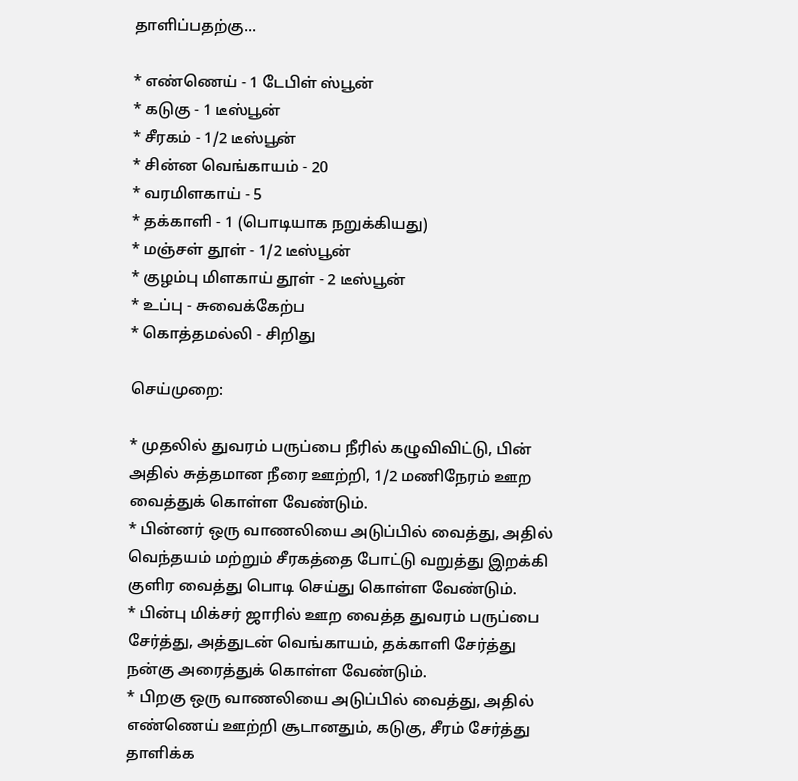தாளிப்பதற்கு...

* எண்ணெய் - 1 டேபிள் ஸ்பூன்
* கடுகு - 1 டீஸ்பூன்
* சீரகம் - 1/2 டீஸ்பூன்
* சின்ன வெங்காயம் - 20
* வரமிளகாய் - 5
* தக்காளி - 1 (பொடியாக நறுக்கியது)
* மஞ்சள் தூள் - 1/2 டீஸ்பூன்
* குழம்பு மிளகாய் தூள் - 2 டீஸ்பூன்
* உப்பு - சுவைக்கேற்ப
* கொத்தமல்லி - சிறிது

செய்முறை:

* முதலில் துவரம் பருப்பை நீரில் கழுவிவிட்டு, பின் அதில் சுத்தமான நீரை ஊற்றி, 1/2 மணிநேரம் ஊற வைத்துக் கொள்ள வேண்டும்.
* பின்னர் ஒரு வாணலியை அடுப்பில் வைத்து, அதில் வெந்தயம் மற்றும் சீரகத்தை போட்டு வறுத்து இறக்கி குளிர வைத்து பொடி செய்து கொள்ள வேண்டும்.
* பின்பு மிக்சர் ஜாரில் ஊற வைத்த துவரம் பருப்பை சேர்த்து, அத்துடன் வெங்காயம், தக்காளி சேர்த்து நன்கு அரைத்துக் கொள்ள வேண்டும்.
* பிறகு ஒரு வாணலியை அடுப்பில் வைத்து, அதில் எண்ணெய் ஊற்றி சூடானதும், கடுகு, சீரம் சேர்த்து தாளிக்க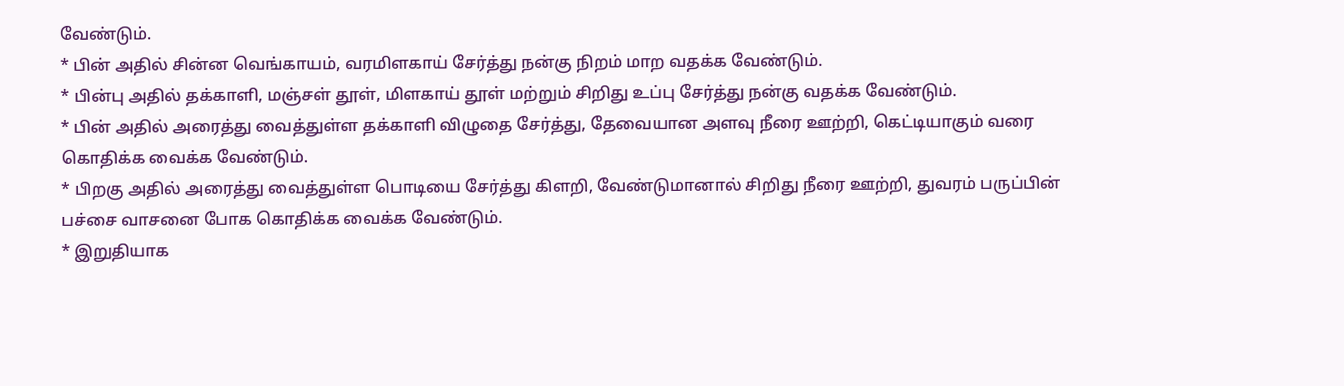வேண்டும்.
* பின் அதில் சின்ன வெங்காயம், வரமிளகாய் சேர்த்து நன்கு நிறம் மாற வதக்க வேண்டும்.
* பின்பு அதில் தக்காளி, மஞ்சள் தூள், மிளகாய் தூள் மற்றும் சிறிது உப்பு சேர்த்து நன்கு வதக்க வேண்டும்.
* பின் அதில் அரைத்து வைத்துள்ள தக்காளி விழுதை சேர்த்து, தேவையான அளவு நீரை ஊற்றி, கெட்டியாகும் வரை கொதிக்க வைக்க வேண்டும்.
* பிறகு அதில் அரைத்து வைத்துள்ள பொடியை சேர்த்து கிளறி, வேண்டுமானால் சிறிது நீரை ஊற்றி, துவரம் பருப்பின் பச்சை வாசனை போக கொதிக்க வைக்க வேண்டும்.
* இறுதியாக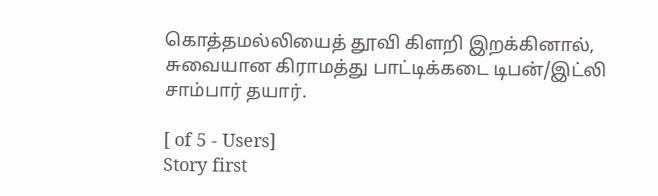கொத்தமல்லியைத் தூவி கிளறி இறக்கினால், சுவையான கிராமத்து பாட்டிக்கடை டிபன்/இட்லி சாம்பார் தயார்.

[ of 5 - Users]
Story first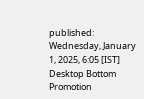published: Wednesday, January 1, 2025, 6:05 [IST]
Desktop Bottom Promotion